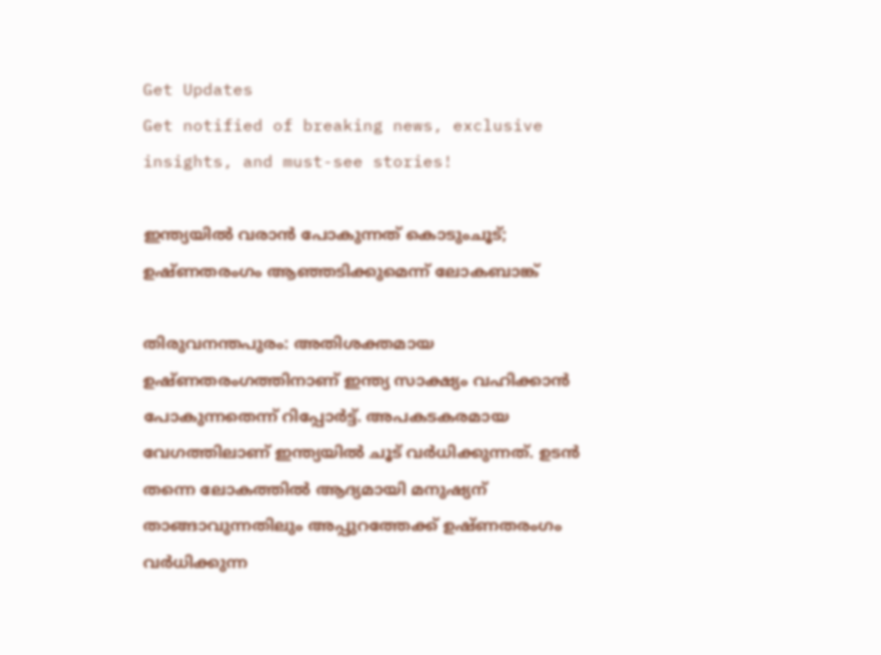Get Updates
Get notified of breaking news, exclusive insights, and must-see stories!

ഇന്ത്യയില്‍ വരാന്‍ പോകുന്നത് കൊടുംചൂട്; ഉഷ്ണതരംഗം ആഞ്ഞടിക്കുമെന്ന് ലോകബാങ്ക്

തിരുവനന്തപുരം: അതിശക്തമായ ഉഷ്ണതരംഗത്തിനാണ് ഇന്ത്യ സാക്ഷ്യം വഹിക്കാന്‍ പോകുന്നതെന്ന് റിപ്പോര്‍ട്ട്. അപകടകരമായ വേഗത്തിലാണ് ഇന്ത്യയില്‍ ചൂട് വര്‍ധിക്കുന്നത്. ഉടന്‍ തന്നെ ലോകത്തില്‍ ആദ്യമായി മനുഷ്യന് താങ്ങാവുന്നതിലും അപ്പുറത്തേക്ക് ഉഷ്ണതരംഗം വര്‍ധിക്കുന്ന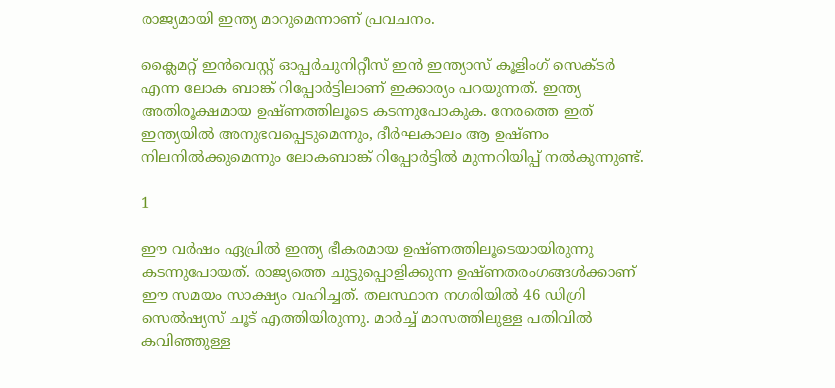രാജ്യമായി ഇന്ത്യ മാറുമെന്നാണ് പ്രവചനം.

ക്ലൈമറ്റ് ഇന്‍വെസ്റ്റ് ഓപ്പര്‍ചുനിറ്റീസ് ഇന്‍ ഇന്ത്യാസ് കൂളിംഗ് സെക്ടര്‍ എന്ന ലോക ബാങ്ക് റിപ്പോര്‍ട്ടിലാണ് ഇക്കാര്യം പറയുന്നത്. ഇന്ത്യ അതിരൂക്ഷമായ ഉഷ്ണത്തിലൂടെ കടന്നുപോകുക. നേരത്തെ ഇത് ഇന്ത്യയില്‍ അനുഭവപ്പെടുമെന്നും, ദീര്‍ഘകാലം ആ ഉഷ്ണം നിലനില്‍ക്കുമെന്നും ലോകബാങ്ക് റിപ്പോര്‍ട്ടില്‍ മുന്നറിയിപ്പ് നല്‍കുന്നുണ്ട്.

1

ഈ വര്‍ഷം ഏപ്രില്‍ ഇന്ത്യ ഭീകരമായ ഉഷ്ണത്തിലൂടെയായിരുന്നു കടന്നുപോയത്. രാജ്യത്തെ ചുട്ടുപ്പൊളിക്കുന്ന ഉഷ്ണതരംഗങ്ങള്‍ക്കാണ് ഈ സമയം സാക്ഷ്യം വഹിച്ചത്. തലസ്ഥാന നഗരിയില്‍ 46 ഡിഗ്രി സെല്‍ഷ്യസ് ചൂട് എത്തിയിരുന്നു. മാര്‍ച്ച് മാസത്തിലുള്ള പതിവില്‍ കവിഞ്ഞുള്ള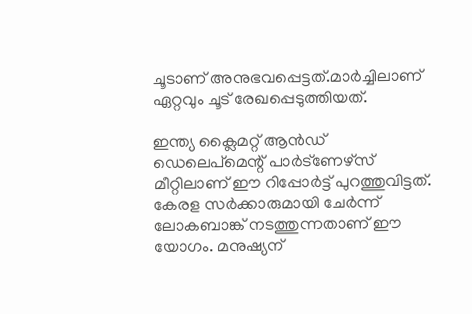ചൂടാണ് അനുഭവപ്പെട്ടത്.മാര്‍ച്ചിലാണ് ഏറ്റവും ചൂട് രേഖപ്പെടുത്തിയത്.

ഇന്ത്യ ക്ലൈമറ്റ് ആന്‍ഡ് ഡെലെപ്‌മെന്റ് പാര്‍ട്‌ണേഴ്‌സ് മീറ്റിലാണ് ഈ റിപ്പോര്‍ട്ട് പുറത്തുവിട്ടത്. കേരള സര്‍ക്കാരുമായി ചേര്‍ന്ന് ലോകബാങ്ക് നടത്തുന്നതാണ് ഈ യോഗം. മനുഷ്യന്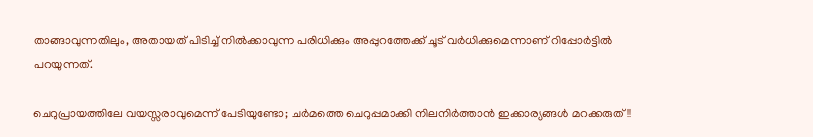താങ്ങാവുന്നതിലും, അതായത് പിടിച്ച് നില്‍ക്കാവുന്ന പരിധിക്കും അപ്പുറത്തേക്ക് ചൂട് വര്‍ധിക്കുമെന്നാണ് റിപ്പോര്‍ട്ടില്‍ പറയുന്നത്.

ചെറുപ്രായത്തിലേ വയസ്സരാവുമെന്ന് പേടിയുണ്ടോ; ചര്‍മത്തെ ചെറുപ്പമാക്കി നിലനിര്‍ത്താന്‍ ഇക്കാര്യങ്ങള്‍ മറക്കരുത്!!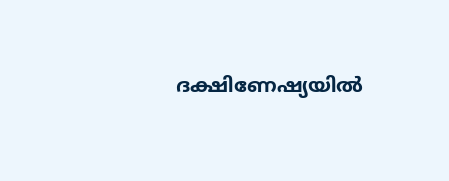ദക്ഷിണേഷ്യയില്‍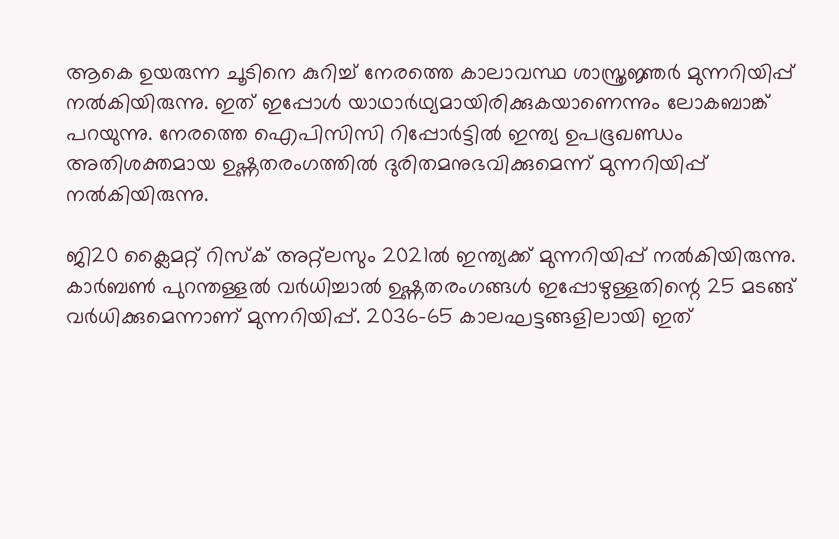ആകെ ഉയരുന്ന ചൂടിനെ കുറിച്ച് നേരത്തെ കാലാവസ്ഥ ശാസ്ത്രജ്ഞര്‍ മുന്നറിയിപ്പ് നല്‍കിയിരുന്നു. ഇത് ഇപ്പോള്‍ യാഥാര്‍ഥ്യമായിരിക്കുകയാണെന്നും ലോകബാങ്ക് പറയുന്നു. നേരത്തെ ഐപിസിസി റിപ്പോര്‍ട്ടില്‍ ഇന്ത്യ ഉപഭൂഖണ്ഡം അതിശക്തമായ ഉഷ്ണതരംഗത്തില്‍ ദുരിതമനുഭവിക്കുമെന്ന് മുന്നറിയിപ്പ് നല്‍കിയിരുന്നു.

ജി20 ക്ലൈമറ്റ് റിസ്‌ക് അറ്റ്‌ലസും 2021ല്‍ ഇന്ത്യക്ക് മുന്നറിയിപ്പ് നല്‍കിയിരുന്നു. കാര്‍ബണ്‍ പുറന്തള്ളല്‍ വര്‍ധിച്ചാല്‍ ഉഷ്ണതരംഗങ്ങള്‍ ഇപ്പോഴുള്ളതിന്റെ 25 മടങ്ങ് വര്‍ധിക്കുമെന്നാണ് മുന്നറിയിപ്പ്. 2036-65 കാലഘട്ടങ്ങളിലായി ഇത്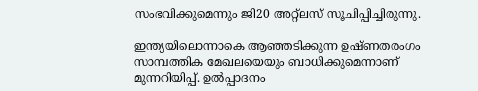സംഭവിക്കുമെന്നും ജി20 അറ്റ്‌ലസ് സൂചിപ്പിച്ചിരുന്നു.

ഇന്ത്യയിലൊന്നാകെ ആഞ്ഞടിക്കുന്ന ഉഷ്ണതരംഗം സാമ്പത്തിക മേഖലയെയും ബാധിക്കുമെന്നാണ് മുന്നറിയിപ്പ്. ഉല്‍പ്പാദനം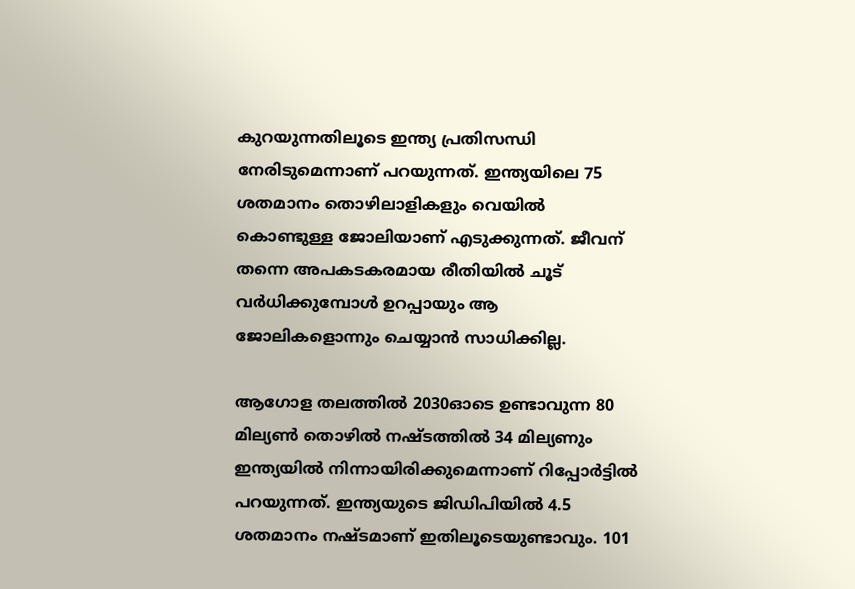കുറയുന്നതിലൂടെ ഇന്ത്യ പ്രതിസന്ധി നേരിടുമെന്നാണ് പറയുന്നത്. ഇന്ത്യയിലെ 75 ശതമാനം തൊഴിലാളികളും വെയില്‍ കൊണ്ടുള്ള ജോലിയാണ് എടുക്കുന്നത്. ജീവന് തന്നെ അപകടകരമായ രീതിയില്‍ ചൂട് വര്‍ധിക്കുമ്പോള്‍ ഉറപ്പായും ആ ജോലികളൊന്നും ചെയ്യാന്‍ സാധിക്കില്ല.

ആഗോള തലത്തില്‍ 2030ഓടെ ഉണ്ടാവുന്ന 80 മില്യണ്‍ തൊഴില്‍ നഷ്ടത്തില്‍ 34 മില്യണും ഇന്ത്യയില്‍ നിന്നായിരിക്കുമെന്നാണ് റിപ്പോര്‍ട്ടില്‍ പറയുന്നത്. ഇന്ത്യയുടെ ജിഡിപിയില്‍ 4.5 ശതമാനം നഷ്ടമാണ് ഇതിലൂടെയുണ്ടാവും. 101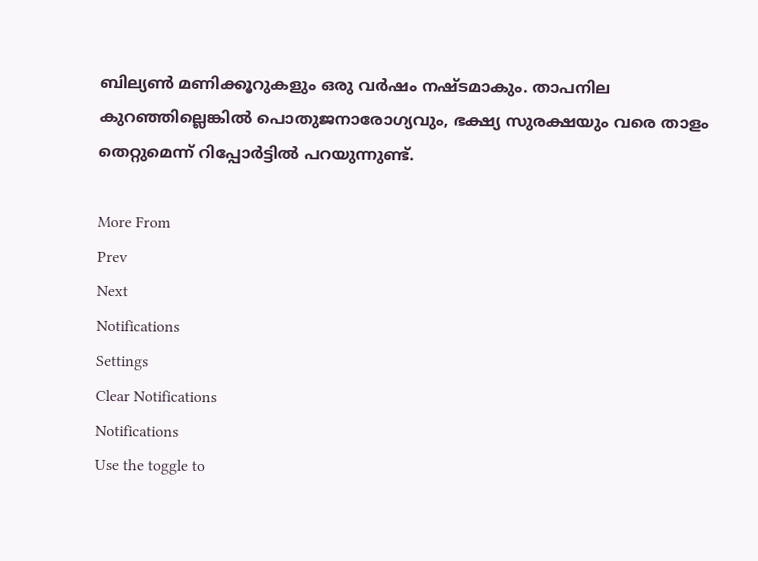ബില്യണ്‍ മണിക്കൂറുകളും ഒരു വര്‍ഷം നഷ്ടമാകും. താപനില കുറഞ്ഞില്ലെങ്കില്‍ പൊതുജനാരോഗ്യവും, ഭക്ഷ്യ സുരക്ഷയും വരെ താളം തെറ്റുമെന്ന് റിപ്പോര്‍ട്ടില്‍ പറയുന്നുണ്ട്.

More From
Prev
Next
Notifications
Settings
Clear Notifications
Notifications
Use the toggle to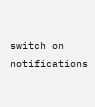switch on notifications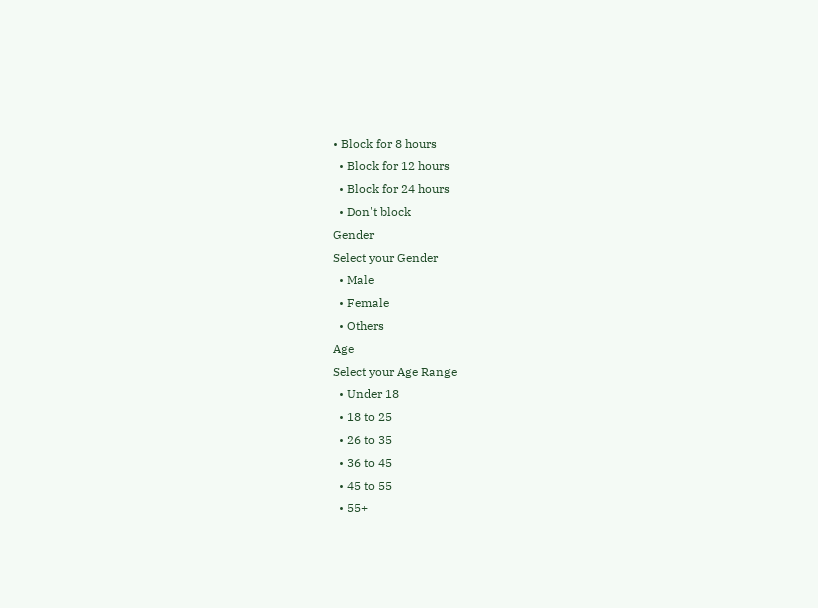• Block for 8 hours
  • Block for 12 hours
  • Block for 24 hours
  • Don't block
Gender
Select your Gender
  • Male
  • Female
  • Others
Age
Select your Age Range
  • Under 18
  • 18 to 25
  • 26 to 35
  • 36 to 45
  • 45 to 55
  • 55+